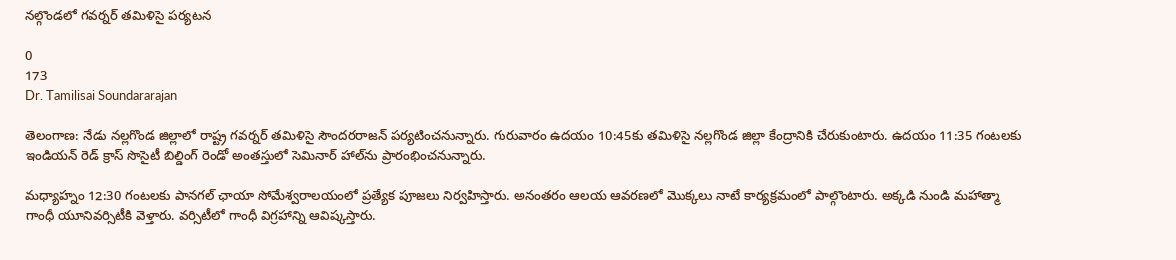నల్గొండలో గవర్నర్‌ తమిళిసై పర్యటన

0
173
Dr. Tamilisai Soundararajan

తెలంగాణ: నేడు నల్లగొండ జిల్లాలో రాష్ట్ర గవర్నర్‌ తమిళిసై సౌందరరాజన్ పర్యటించనున్నారు. గురువారం ఉదయం 10:45కు తమిళిసై నల్లగొండ జిల్లా కేంద్రానికి చేరుకుంటారు. ఉదయం 11:35 గంటలకు ఇండియన్ రెడ్ క్రాస్ సొసైటీ బిల్డింగ్ రెండో అంతస్తులో సెమినార్ హాల్‌ను ప్రారంభించనున్నారు.

మధ్యాహ్నం 12:30 గంటలకు పానగల్ ఛాయా సోమేశ్వరాలయంలో ప్రత్యేక పూజలు నిర్వహిస్తారు. అనంతరం ఆలయ ఆవరణలో మొక్కలు నాటే కార్యక్రమంలో పాల్గొంటారు. అక్కడి నుండి మహాత్మా గాంధీ యూనివర్సిటీకి వెళ్తారు. వర్సిటీలో గాంధీ విగ్రహాన్ని ఆవిష్కస్తారు.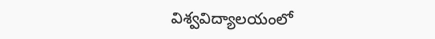విశ్వవిద్యాలయంలో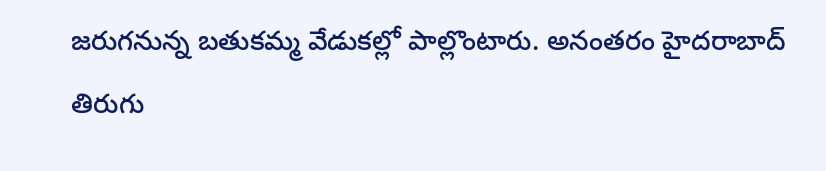జరుగనున్న బతుకమ్మ వేడుకల్లో పాల్లొంటారు. అనంతరం హైదరాబాద్ తిరుగు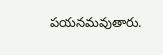పయనమవుతారు.